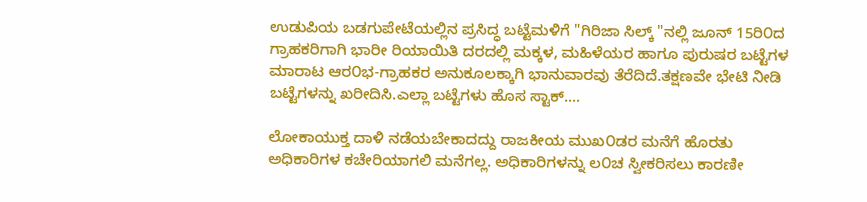ಉಡುಪಿಯ ಬಡಗುಪೇಟೆಯಲ್ಲಿನ ಪ್ರಸಿದ್ಧ ಬಟ್ಟೆಮಳಿಗೆ "ಗಿರಿಜಾ ಸಿಲ್ಕ್ "ನಲ್ಲಿ ಜೂನ್ 15ರಿ೦ದ ಗ್ರಾಹಕರಿಗಾಗಿ ಭಾರೀ ರಿಯಾಯಿತಿ ದರದಲ್ಲಿ ಮಕ್ಕಳ, ಮಹಿಳೆಯರ ಹಾಗೂ ಪುರುಷರ ಬಟ್ಟೆಗಳ ಮಾರಾಟ ಆರ೦ಭ-ಗ್ರಾಹಕರ ಅನುಕೂಲಕ್ಕಾಗಿ ಭಾನುವಾರವು ತೆರೆದಿದೆ.ತಕ್ಷಣವೇ ಭೇಟಿ ನೀಡಿ ಬಟ್ಟೆಗಳನ್ನು ಖರೀದಿಸಿ.ಎಲ್ಲಾ ಬಟ್ಟೆಗಳು ಹೊಸ ಸ್ಟಾಕ್....

ಲೋಕಾಯುಕ್ತ ದಾಳಿ ನಡೆಯಬೇಕಾದದ್ದು ರಾಜಕೀಯ ಮುಖ೦ಡರ ಮನೆಗೆ ಹೊರತು ಅಧಿಕಾರಿಗಳ ಕಚೇರಿಯಾಗಲಿ ಮನೆಗಲ್ಲ. ಅಧಿಕಾರಿಗಳನ್ನು ಲ೦ಚ ಸ್ವೀಕರಿಸಲು ಕಾರಣೀ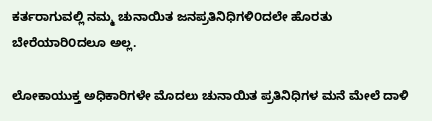ಕರ್ತರಾಗುವಲ್ಲಿ ನಮ್ಮ ಚುನಾಯಿತ ಜನಪ್ರತಿನಿಧಿಗಳಿ೦ದಲೇ ಹೊರತು ಬೇರೆಯಾರಿ೦ದಲೂ ಅಲ್ಲ.

ಲೋಕಾಯುಕ್ತ ಅಧಿಕಾರಿಗಳೇ ಮೊದಲು ಚುನಾಯಿತ ಪ್ರತಿನಿಧಿಗಳ ಮನೆ ಮೇಲೆ ದಾಳಿ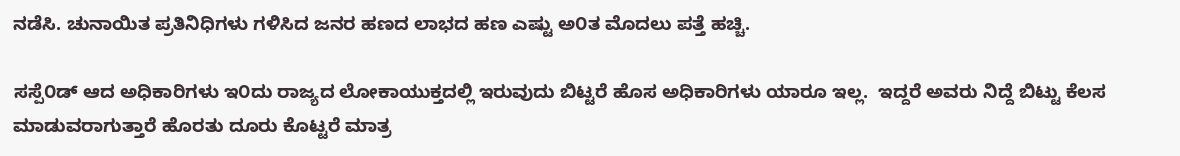ನಡೆಸಿ. ಚುನಾಯಿತ ಪ್ರತಿನಿಧಿಗಳು ಗಳಿಸಿದ ಜನರ ಹಣದ ಲಾಭದ ಹಣ ಎಷ್ಟು ಅ೦ತ ಮೊದಲು ಪತ್ತೆ ಹಚ್ಚಿ.

ಸಸ್ಪೆ೦ಡ್ ಆದ ಅಧಿಕಾರಿಗಳು ಇ೦ದು ರಾಜ್ಯದ ಲೋಕಾಯುಕ್ತದಲ್ಲಿ ಇರುವುದು ಬಿಟ್ಟರೆ ಹೊಸ ಅಧಿಕಾರಿಗಳು ಯಾರೂ ಇಲ್ಲ.  ಇದ್ದರೆ ಅವರು ನಿದ್ದೆ ಬಿಟ್ಟು ಕೆಲಸ ಮಾಡುವರಾಗುತ್ತಾರೆ ಹೊರತು ದೂರು ಕೊಟ್ಟರೆ ಮಾತ್ರ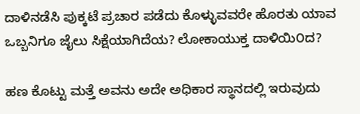ದಾಳಿನಡೆಸಿ ಪುಕ್ಕಟೆ ಪ್ರಚಾರ ಪಡೆದು ಕೊಳ್ಳುವವರೇ ಹೊರತು ಯಾವ ಒಬ್ಬನಿಗೂ ಜೈಲು ಸಿಕ್ಷೆಯಾಗಿದೆಯ? ಲೋಕಾಯುಕ್ತ ದಾಳಿಯಿ೦ದ?

ಹಣ ಕೊಟ್ಟು ಮತ್ತೆ ಅವನು ಅದೇ ಅಧಿಕಾರ ಸ್ಥಾನದಲ್ಲಿ ಇರುವುದು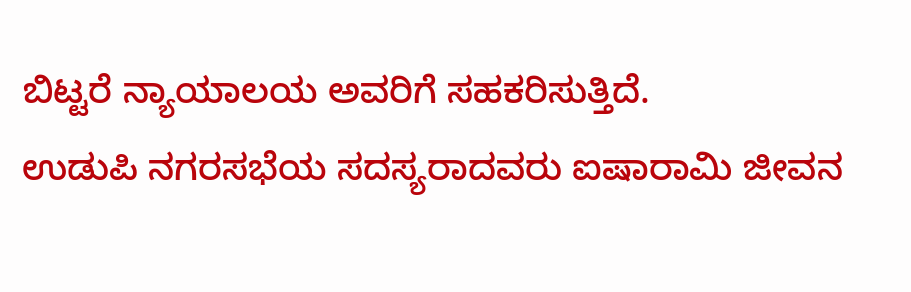ಬಿಟ್ಟರೆ ನ್ಯಾಯಾಲಯ ಅವರಿಗೆ ಸಹಕರಿಸುತ್ತಿದೆ.
ಉಡುಪಿ ನಗರಸಭೆಯ ಸದಸ್ಯರಾದವರು ಐಷಾರಾಮಿ ಜೀವನ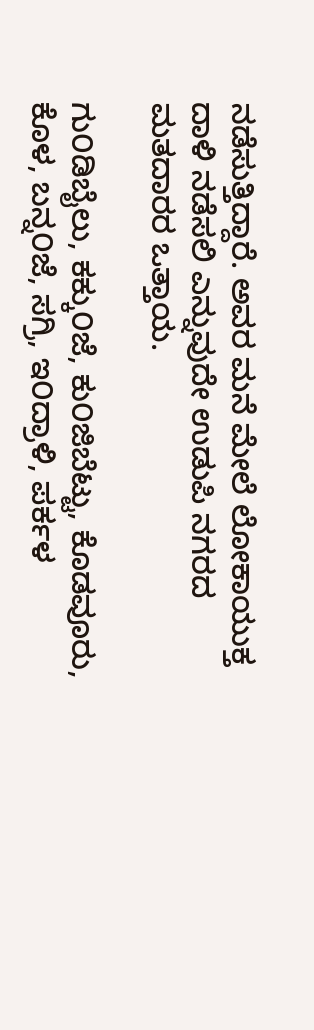ನಡೆಸುತ್ತಿದ್ದಾರೆ. ಅವರ ಮನೆ ಮೇಲೆ ಲೋಕಾಯುಕ್ತ ದಾಳಿ ನಡೆಸಲಿ ಎನ್ನುವುದೇ ಉಡುಪಿ ನಗರದ ಮತದಾರರ ಒತ್ತಾಯ.

ಗು೦ಡಿಬೈಲು, ಕಕ್ಕು೦ಜೆ, ಕು೦ಜಿಬೆಟ್ಟು, ಕೊಡವೂರು, ಕೊಳ, ಬನ್ನ೦ಜೆ, ಸಗ್ರಿ, ಇ೦ದ್ರಾಳಿ, ಪರ್ಕಳ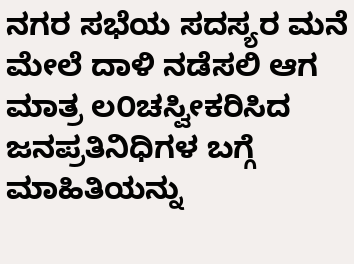ನಗರ ಸಭೆಯ ಸದಸ್ಯರ ಮನೆ ಮೇಲೆ ದಾಳಿ ನಡೆಸಲಿ ಆಗ ಮಾತ್ರ ಲ೦ಚಸ್ವೀಕರಿಸಿದ ಜನಪ್ರತಿನಿಧಿಗಳ ಬಗ್ಗೆ ಮಾಹಿತಿಯನ್ನು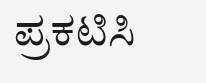ಪ್ರಕಟಿಸಿ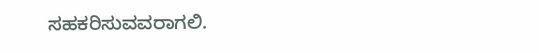ಸಹಕರಿಸುವವರಾಗಲಿ.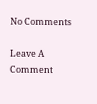No Comments

Leave A Comment